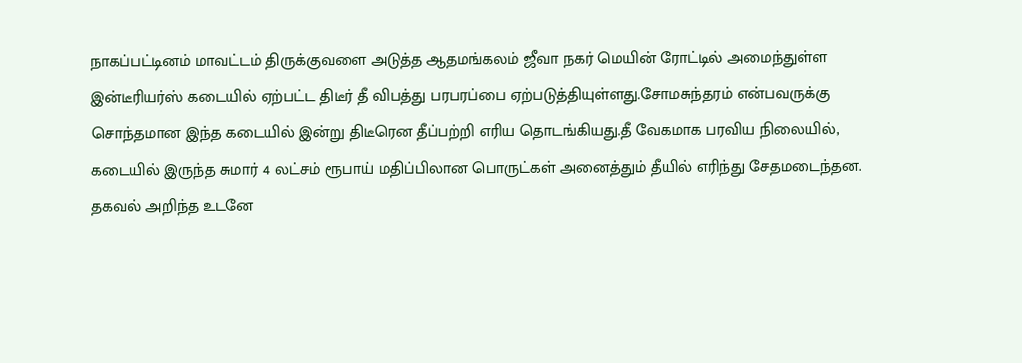நாகப்பட்டினம் மாவட்டம் திருக்குவளை அடுத்த ஆதமங்கலம் ஜீவா நகர் மெயின் ரோட்டில் அமைந்துள்ள இன்டீரியர்ஸ் கடையில் ஏற்பட்ட திடீர் தீ விபத்து பரபரப்பை ஏற்படுத்தியுள்ளது.சோமசுந்தரம் என்பவருக்கு சொந்தமான இந்த கடையில் இன்று திடீரென தீப்பற்றி எரிய தொடங்கியது.தீ வேகமாக பரவிய நிலையில், கடையில் இருந்த சுமார் 4 லட்சம் ரூபாய் மதிப்பிலான பொருட்கள் அனைத்தும் தீயில் எரிந்து சேதமடைந்தன.
தகவல் அறிந்த உடனே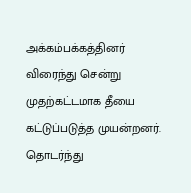அக்கம்பக்கத்தினர் விரைந்து சென்று முதற்கட்டமாக தீயை கட்டுப்படுத்த முயன்றனர். தொடர்ந்து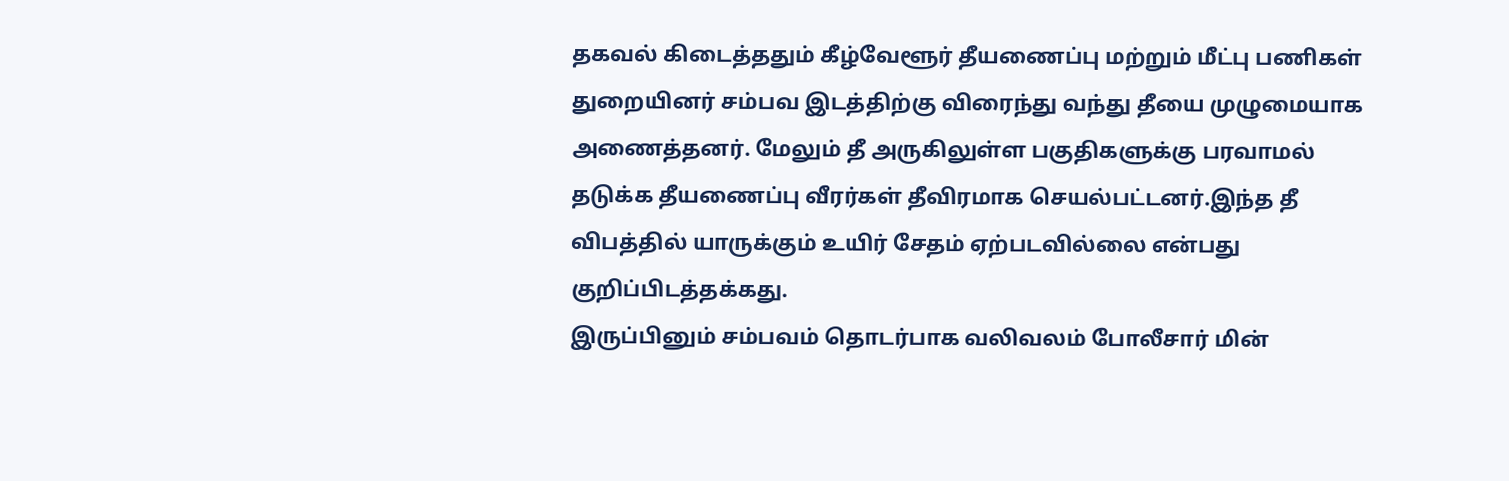தகவல் கிடைத்ததும் கீழ்வேளூர் தீயணைப்பு மற்றும் மீட்பு பணிகள் துறையினர் சம்பவ இடத்திற்கு விரைந்து வந்து தீயை முழுமையாக அணைத்தனர். மேலும் தீ அருகிலுள்ள பகுதிகளுக்கு பரவாமல் தடுக்க தீயணைப்பு வீரர்கள் தீவிரமாக செயல்பட்டனர்.இந்த தீ விபத்தில் யாருக்கும் உயிர் சேதம் ஏற்படவில்லை என்பது குறிப்பிடத்தக்கது.
இருப்பினும் சம்பவம் தொடர்பாக வலிவலம் போலீசார் மின்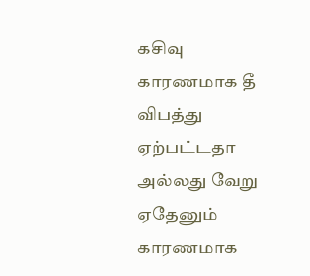கசிவு காரணமாக தீ விபத்து ஏற்பட்டதா அல்லது வேறு ஏதேனும் காரணமாக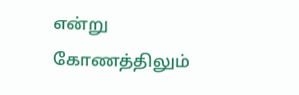என்று கோணத்திலும்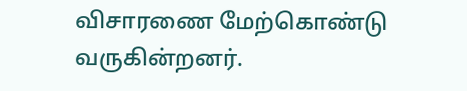விசாரணை மேற்கொண்டு வருகின்றனர்.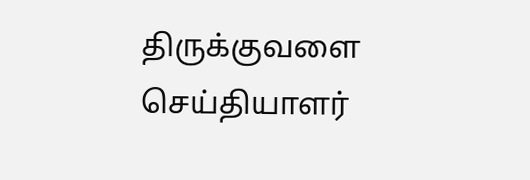திருக்குவளை செய்தியாளர்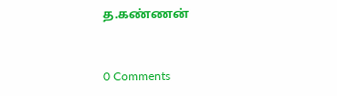த.கண்ணன்


0 Comments